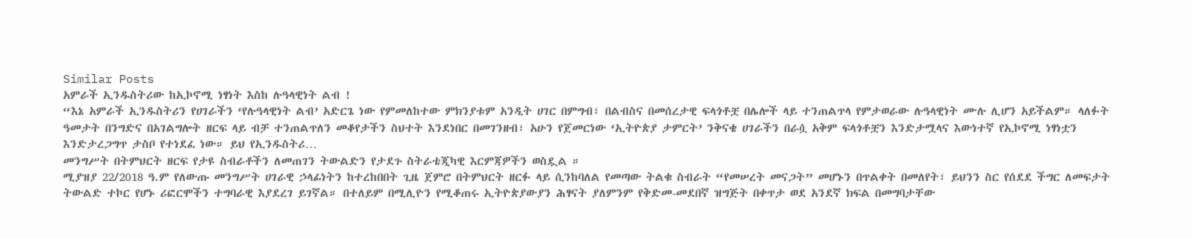Similar Posts
አምራች ኢንዱስትሪው ከኢኮኖሚ ነፃነት እስከ ሉዓላዊነት ልብ !
“እኔ አምራች ኢንዱስትሪን የሀገራችን ‘የሉዓላዊነት ልብ’ አድርጌ ነው የምመለከተው ምክንያቱም አንዲት ሀገር በምግብ፣ በልብስና በመሰረታዊ ፍላጎቶቿ በሌሎች ላይ ተንጠልጥላ የምታወራው ሉዓላዊነት ሙሉ ሊሆን አይችልም። ላለፉት ዓመታት በንግድና በአገልግሎት ዘርፍ ላይ ብቻ ተንጠልጥለን መቆየታችን ስህተት እንደነበር በመገንዘብ፣ አሁን የጀመርነው ‘ኢትዮጵያ ታምርት’ ንቅናቄ ሀገራችን በራሷ አቅም ፍላጎቶቿን እንድታሟላና እውነተኛ የኢኮኖሚ ነፃነቷን እንድታረጋግጥ ታስቦ የተነደፈ ነው። ይህ የኢንዱስትሪ…
መንግሥት በትምህርት ዘርፍ የታዩ ስብራቶችን ለመጠገን ትውልድን የታደጉ ስትራቴጂካዊ እርምጃዎችን ወስዷል ።
ሚያዝያ 22/2018 ዓ.ም የለውጡ መንግሥት ሀገራዊ ኃላፊነትን ከተረከበበት ጊዜ ጀምሮ በትምህርት ዘርፉ ላይ ሲንከባለል የመጣው ትልቁ ስብራት “የመሠረት መናጋት” መሆኑን በጥልቀት በመለየት፣ ይህንን ስር የሰደደ ችግር ለመፍታት ትውልድ ተኮር የሆኑ ሪፎርሞችን ተግባራዊ እያደረገ ይገኛል። በተለይም በሚሊዮን የሚቆጠሩ ኢትዮጵያውያን ሕፃናት ያለምንም የቅድመ-መደበኛ ዝግጅት በቀጥታ ወደ አንደኛ ክፍል በመግባታቸው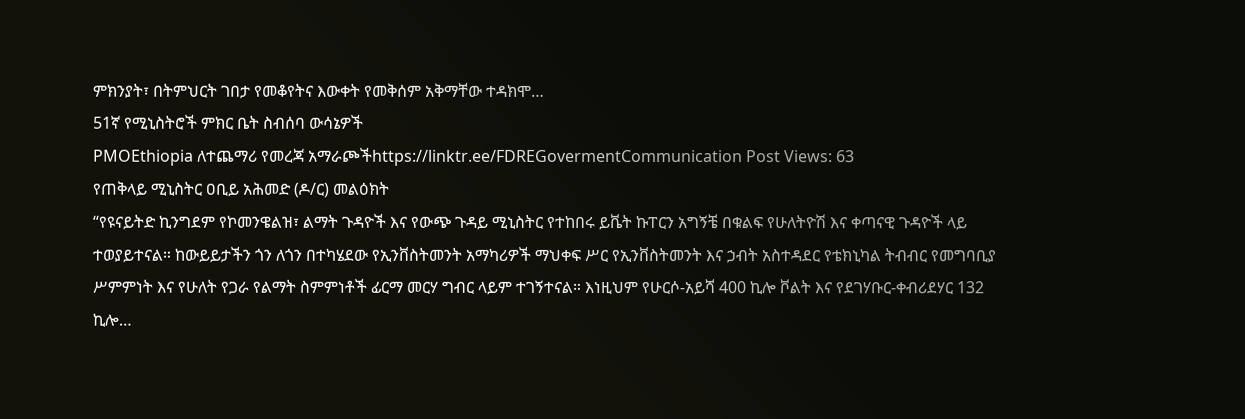ምክንያት፣ በትምህርት ገበታ የመቆየትና እውቀት የመቅሰም አቅማቸው ተዳክሞ…
51ኛ የሚኒስትሮች ምክር ቤት ስብሰባ ውሳኔዎች
PMOEthiopia ለተጨማሪ የመረጃ አማራጮችhttps://linktr.ee/FDREGovermentCommunication Post Views: 63
የጠቅላይ ሚኒስትር ዐቢይ አሕመድ (ዶ/ር) መልዕክት
“የዩናይትድ ኪንግደም የኮመንዌልዝ፣ ልማት ጉዳዮች እና የውጭ ጉዳይ ሚኒስትር የተከበሩ ይቬት ኩፐርን አግኝቼ በቁልፍ የሁለትዮሽ እና ቀጣናዊ ጉዳዮች ላይ ተወያይተናል። ከውይይታችን ጎን ለጎን በተካሄደው የኢንቨስትመንት አማካሪዎች ማህቀፍ ሥር የኢንቨስትመንት እና ኃብት አስተዳደር የቴክኒካል ትብብር የመግባቢያ ሥምምነት እና የሁለት የጋራ የልማት ስምምነቶች ፊርማ መርሃ ግብር ላይም ተገኝተናል። እነዚህም የሁርሶ-አይሻ 400 ኪሎ ቮልት እና የደገሃቡር-ቀብሪደሃር 132 ኪሎ…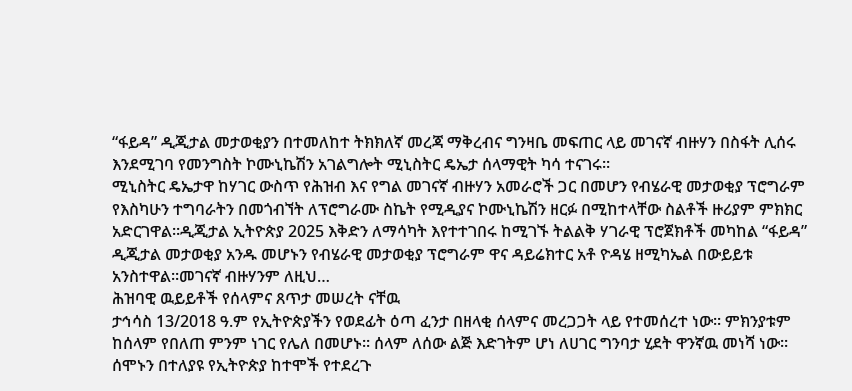“ፋይዳ” ዲጂታል መታወቂያን በተመለከተ ትክክለኛ መረጃ ማቅረብና ግንዛቤ መፍጠር ላይ መገናኛ ብዙሃን በስፋት ሊሰሩ እንደሚገባ የመንግስት ኮሙኒኬሽን አገልግሎት ሚኒስትር ዴኤታ ሰላማዊት ካሳ ተናገሩ።
ሚኒስትር ዴኤታዋ ከሃገር ውስጥ የሕዝብ እና የግል መገናኛ ብዙሃን አመራሮች ጋር በመሆን የብሄራዊ መታወቂያ ፕሮግራም የእስካሁን ተግባራትን በመጎብኘት ለፕሮግራሙ ስኬት የሚዲያና ኮሙኒኬሽን ዘርፉ በሚከተላቸው ስልቶች ዙሪያም ምክክር አድርገዋል።ዲጂታል ኢትዮጵያ 2025 እቅድን ለማሳካት እየተተገበሩ ከሚገኙ ትልልቅ ሃገራዊ ፕሮጀክቶች መካከል “ፋይዳ” ዲጂታል መታወቂያ አንዱ መሆኑን የብሄራዊ መታወቂያ ፕሮግራም ዋና ዳይሬክተር አቶ ዮዳሄ ዘሚካኤል በውይይቱ አንስተዋል።መገናኛ ብዙሃንም ለዚህ…
ሕዝባዊ ዉይይቶች የሰላምና ጸጥታ መሠረት ናቸዉ
ታኅሳስ 13/2018 ዓ.ም የኢትዮጵያችን የወደፊት ዕጣ ፈንታ በዘላቂ ሰላምና መረጋጋት ላይ የተመሰረተ ነው፡፡ ምክንያቱም ከሰላም የበለጠ ምንም ነገር የሌለ በመሆኑ፡፡ ሰላም ለሰው ልጅ እድገትም ሆነ ለሀገር ግንባታ ሂደት ዋንኛዉ መነሻ ነው፡፡ ሰሞኑን በተለያዩ የኢትዮጵያ ከተሞች የተደረጉ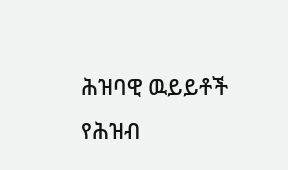ሕዝባዊ ዉይይቶች የሕዝብ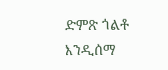ድምጽ ጎልቶ እንዲሰማ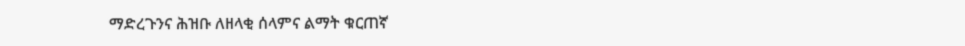ማድረጉንና ሕዝቡ ለዘላቂ ሰላምና ልማት ቁርጠኛ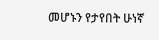መሆኑን የታየበት ሁነኛ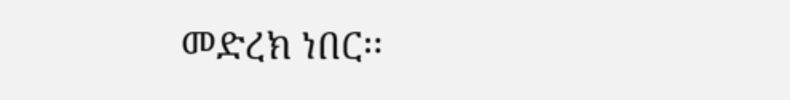መድረክ ነበር፡፡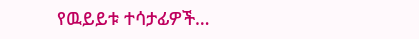የዉይይቱ ተሳታፊዎች…